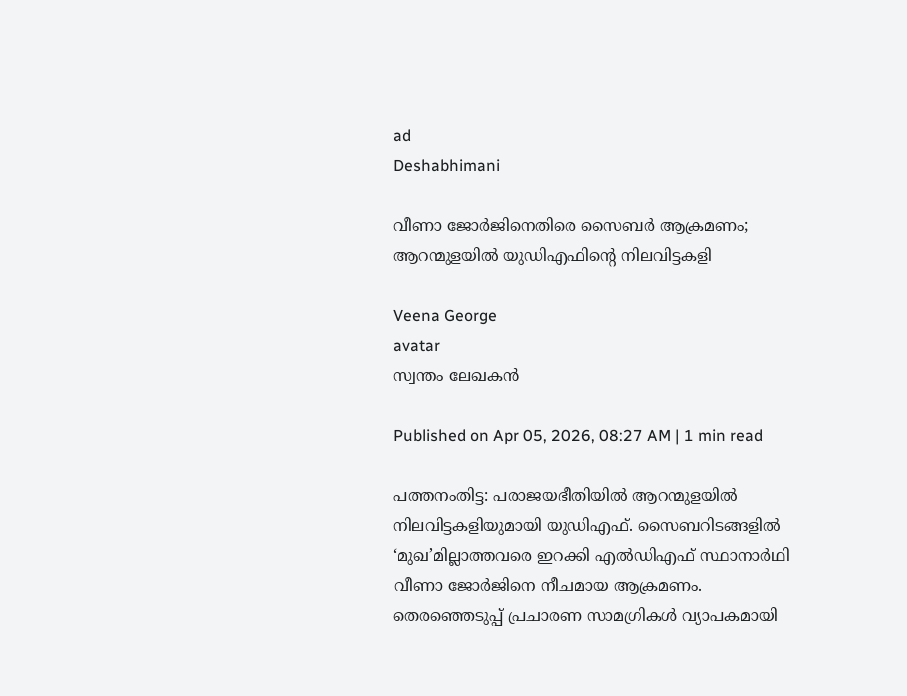ad
Deshabhimani

വീണാ ജോർജിനെതിരെ സൈബർ ആക്രമണം; ആറന്മുളയിൽ യുഡിഎഫിന്റെ നിലവിട്ടകളി

Veena George
avatar
സ്വന്തം ലേഖകൻ

Published on Apr 05, 2026, 08:27 AM | 1 min read

പത്തനംതിട്ട: പരാജയഭീതിയിൽ ആറന്മുളയിൽ നിലവിട്ടകളിയുമായി യുഡിഎഫ്‌. സൈബറിടങ്ങളിൽ ‘മുഖ’മില്ലാത്തവരെ ഇറക്കി എൽഡിഎഫ്‌ സ്ഥാനാർഥി വീണാ ജോർജിനെ നീചമായ ആക്രമണം. തെരഞ്ഞെടുപ്പ്‌ പ്രചാരണ സാമഗ്രികൾ വ്യാപകമായി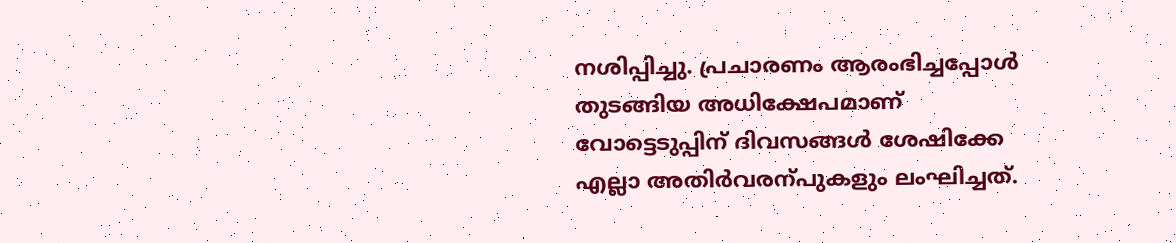നശിപ്പിച്ചു. പ്രചാരണം ആരംഭിച്ചപ്പോൾ തുടങ്ങിയ അധിക്ഷേപമാണ്‌ വോട്ടെടുപ്പിന്‌ ദിവസങ്ങൾ ശേഷിക്കേ എല്ലാ അതിർവരന്പുകളും ലംഘിച്ചത്‌.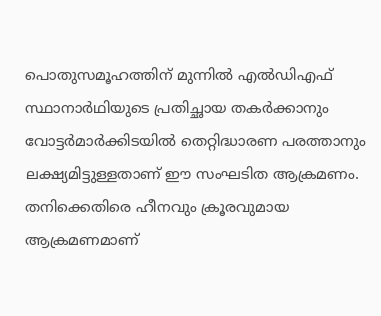പൊതുസമൂഹത്തിന് മുന്നിൽ എൽഡിഎഫ്‌ സ്ഥാനാർഥിയുടെ പ്രതിച്ഛായ തകർക്കാനും വോട്ടർമാർക്കിടയിൽ തെറ്റിദ്ധാരണ പരത്താനും ലക്ഷ്യമിട്ടുള്ളതാണ്‌ ഈ സംഘടിത ആക്രമണം. തനിക്കെതിരെ ഹീനവും ക്രൂരവുമായ ആക്രമണമാണ്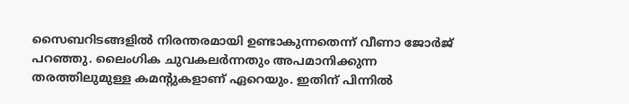സൈബറിടങ്ങളിൽ നിരന്തരമായി ഉണ്ടാകുന്നതെന്ന്‌ വീണാ ജോർജ് പറഞ്ഞു. ലൈംഗിക ചുവകലർന്നതും അപമാനിക്കുന്ന തരത്തിലുമുള്ള കമന്റുകളാണ്‌ ഏറെയും. ഇതിന് പിന്നിൽ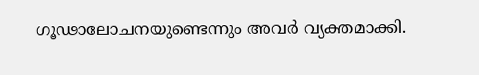ഗൂഢാലോചനയുണ്ടെന്നും അവർ വ്യക്തമാക്കി.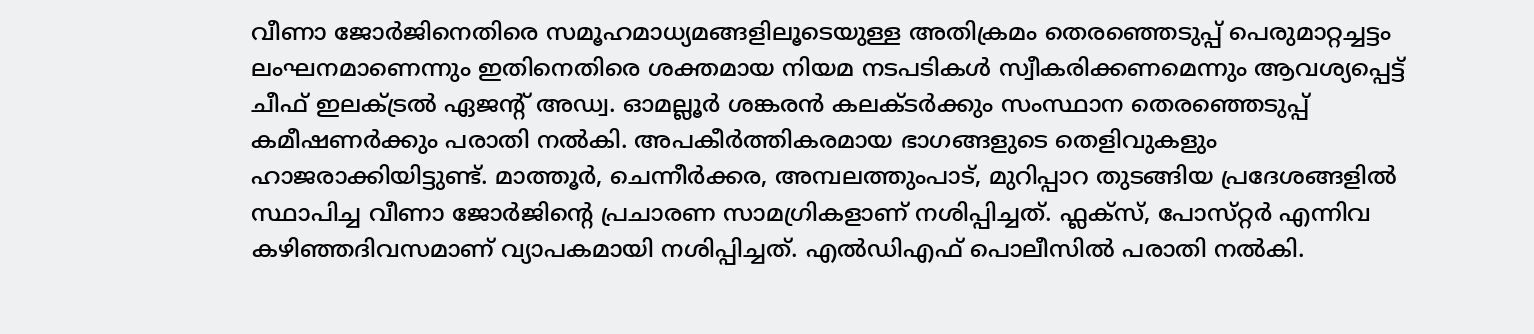വീണാ ജോർജിനെതിരെ സമൂഹമാധ്യമങ്ങളിലൂടെയുള്ള അതിക്രമം തെരഞ്ഞെടുപ്പ് പെരുമാറ്റച്ചട്ടം ലംഘനമാണെന്നും ഇതിനെതിരെ ശക്തമായ നിയമ നടപടികൾ സ്വീകരിക്കണമെന്നും ആവശ്യപ്പെട്ട്‌ ചീഫ് ഇലക്‌ട്രൽ ഏജന്റ്‌ അഡ്വ. ഓമല്ലൂർ ശങ്കരൻ കലക്‌ടർക്കും സംസ്ഥാന തെരഞ്ഞെടുപ്പ് കമീഷണർക്കും പരാതി നൽകി. അപകീർത്തികരമായ ഭാഗങ്ങളുടെ തെളിവുകളും ഹാജരാക്കിയിട്ടുണ്ട്‌. മാത്തൂർ, ചെന്നീർക്കര, അമ്പലത്തുംപാട്, മുറിപ്പാറ തുടങ്ങിയ പ്രദേശങ്ങളിൽ സ്ഥാപിച്ച വീണാ ജോർജിന്റെ പ്രചാരണ സാമഗ്രികളാണ്‌ നശിപ്പിച്ചത്‌. ഫ്ലക്‌സ്‌, പോസ്‌റ്റർ എന്നിവ കഴിഞ്ഞദിവസമാണ്‌ വ്യാപകമായി നശിപ്പിച്ചത്. എൽഡിഎഫ് പൊലീസിൽ പരാതി നൽകി.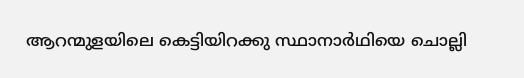ആറന്മുളയിലെ കെട്ടിയിറക്കു സ്ഥാനാർഥിയെ ചൊല്ലി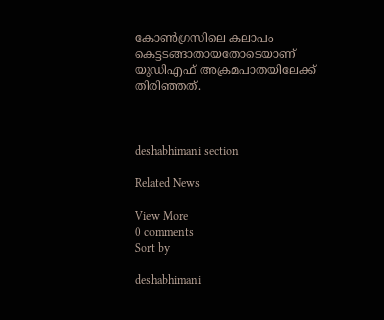കോൺഗ്രസിലെ കലാപം കെട്ടടങ്ങാതായതോടെയാണ്‌ യുഡിഎഫ്‌ അക്രമപാതയിലേക്ക്‌ തിരിഞ്ഞത്‌.



deshabhimani section

Related News

View More
0 comments
Sort by

deshabhimani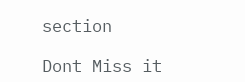section

Dont Miss it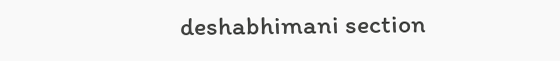deshabhimani section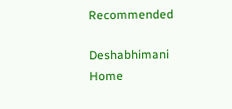Recommended

Deshabhimani
Home